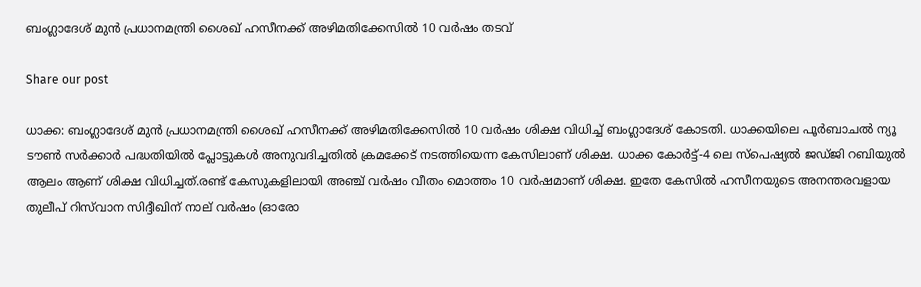ബംഗ്ലാദേശ് മുൻ പ്രധാനമന്ത്രി ശൈഖ് ഹസീനക്ക് അഴിമതിക്കേസിൽ 10 വർഷം തടവ്

Share our post

ധാക്ക: ബംഗ്ലാദേശ് മുൻ പ്രധാനമന്ത്രി ശൈഖ് ഹസീനക്ക് അഴിമതിക്കേസിൽ 10 വർഷം ശിക്ഷ വിധിച്ച് ബംഗ്ലാദേശ് കോടതി. ധാക്കയിലെ പൂർബാചൽ ന്യൂ ടൗൺ സർക്കാർ പദ്ധതിയിൽ പ്ലോട്ടുകൾ അനുവദിച്ചതിൽ ക്രമക്കേട് നടത്തിയെന്ന കേസിലാണ് ശിക്ഷ. ധാക്ക കോർട്ട്-4 ലെ സ്‌പെഷ്യൽ ജഡ്ജി റബിയുൽ ആലം ആണ് ശിക്ഷ വിധിച്ചത്.രണ്ട് കേസുകളിലായി അഞ്ച് വർഷം വീതം മൊത്തം 10 വർഷമാണ് ശിക്ഷ. ഇതേ കേസിൽ ഹസീനയുടെ അനന്തരവളായ തുലീപ് റിസ്‌വാന സിദ്ദീഖിന് നാല് വർഷം (ഓരോ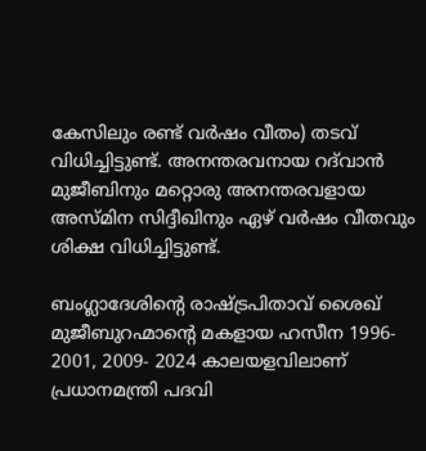കേസിലും രണ്ട് വർഷം വീതം) തടവ് വിധിച്ചിട്ടുണ്ട്. അനന്തരവനായ റദ്‌വാൻ മുജീബിനും മറ്റൊരു അനന്തരവളായ അസ്മിന സിദ്ദീഖിനും ഏഴ് വർഷം വീതവും ശിക്ഷ വിധിച്ചിട്ടുണ്ട്.

ബംഗ്ലാദേശിന്റെ രാഷ്ട്രപിതാവ് ശൈഖ് മുജീബുറഹ്മാന്റെ മകളായ ഹസീന 1996- 2001, 2009- 2024 കാലയളവിലാണ് പ്രധാനമന്ത്രി പദവി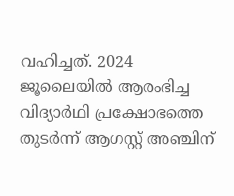വഹിച്ചത്. 2024 ജൂലൈയിൽ ആരംഭിച്ച വിദ്യാർഥി പ്രക്ഷോഭത്തെ തുടർന്ന് ആഗസ്റ്റ് അഞ്ചിന്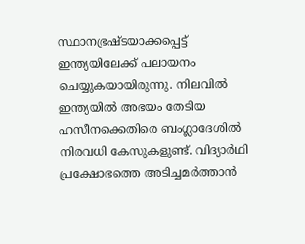സ്ഥാനഭ്രഷ്ടയാക്കപ്പെട്ട് ഇന്ത്യയിലേക്ക് പലായനം ചെയ്യുകയായിരുന്നു. നിലവിൽ ഇന്ത്യയിൽ അഭയം തേടിയ ഹസീനക്കെതിരെ ബംഗ്ലാദേശിൽ നിരവധി കേസുകളുണ്ട്. വിദ്യാർഥി പ്രക്ഷോഭത്തെ അടിച്ചമർത്താൻ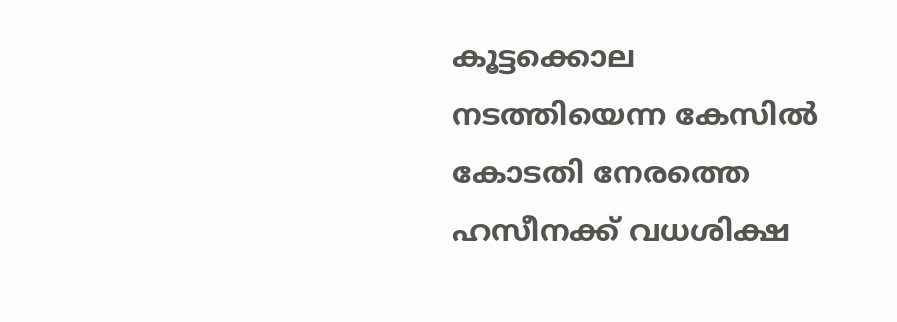കൂട്ടക്കൊല നടത്തിയെന്ന കേസിൽ കോടതി നേരത്തെ ഹസീനക്ക് വധശിക്ഷ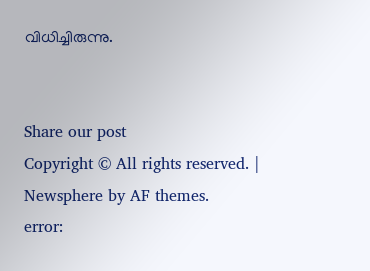വിധിച്ചിരുന്നു.


Share our post
Copyright © All rights reserved. | Newsphere by AF themes.
error: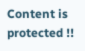Content is protected !!